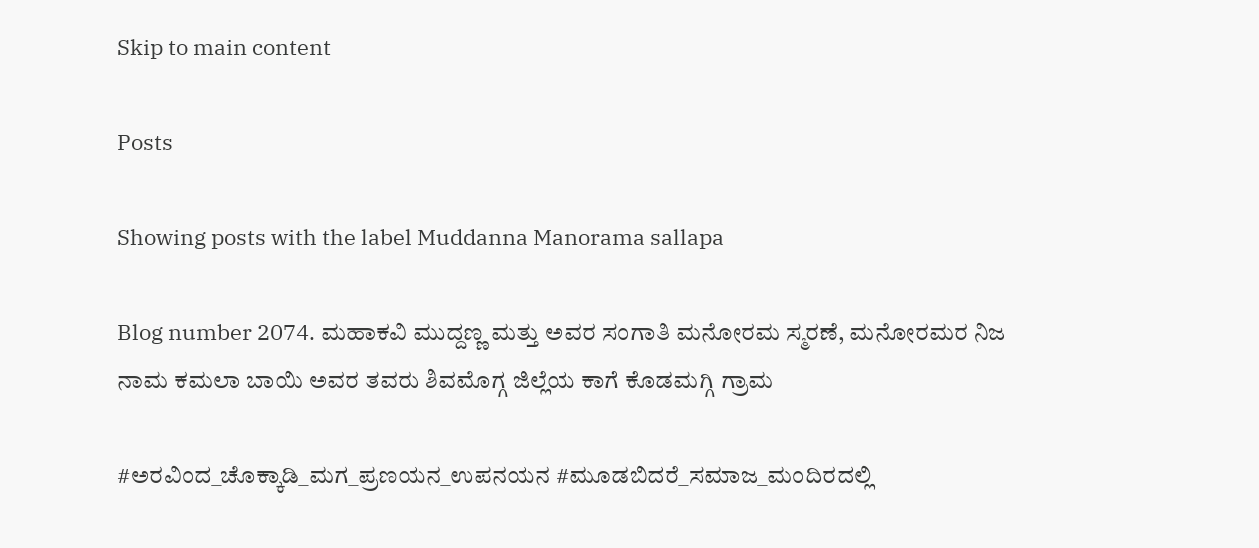Skip to main content

Posts

Showing posts with the label Muddanna Manorama sallapa

Blog number 2074. ಮಹಾಕವಿ ಮುದ್ದಣ್ಣ ಮತ್ತು ಅವರ ಸಂಗಾತಿ ಮನೋರಮ ಸ್ಮರಣೆ, ಮನೋರಮರ ನಿಜ ನಾಮ ಕಮಲಾ ಬಾಯಿ ಅವರ ತವರು ಶಿವಮೊಗ್ಗ ಜಿಲ್ಲೆಯ ಕಾಗೆ ಕೊಡಮಗ್ಗಿ ಗ್ರಾಮ

#ಅರವಿಂದ_ಚೊಕ್ಕಾಡಿ_ಮಗ_ಪ್ರಣಯನ_ಉಪನಯನ #ಮೂಡಬಿದರೆ_ಸಮಾಜ_ಮಂದಿರದಲ್ಲಿ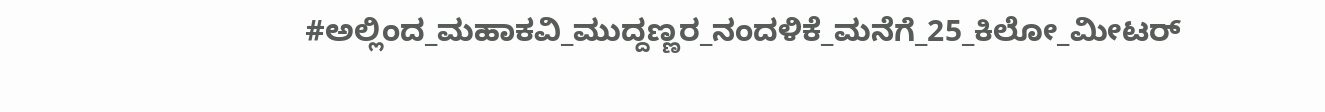#ಅಲ್ಲಿಂದ_ಮಹಾಕವಿ_ಮುದ್ದಣ್ಣರ_ನಂದಳಿಕೆ_ಮನೆಗೆ_25_ಕಿಲೋ_ಮೀಟರ್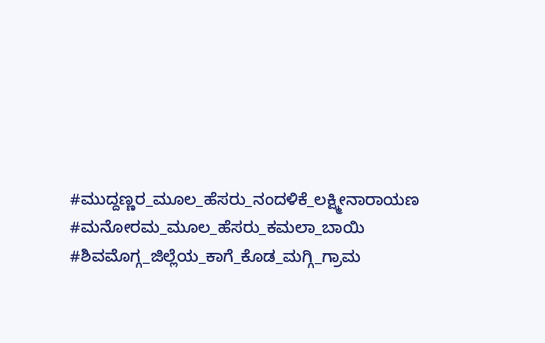#ಮುದ್ದಣ್ಣರ_ಮೂಲ_ಹೆಸರು_ನಂದಳಿಕೆ_ಲಕ್ಷ್ಮೀನಾರಾಯಣ #ಮನೋರಮ_ಮೂಲ_ಹೆಸರು_ಕಮಲಾ_ಬಾಯಿ #ಶಿವಮೊಗ್ಗ_ಜಿಲ್ಲೆಯ_ಕಾಗೆ_ಕೊಡ_ಮಗ್ಗಿ_ಗ್ರಾಮ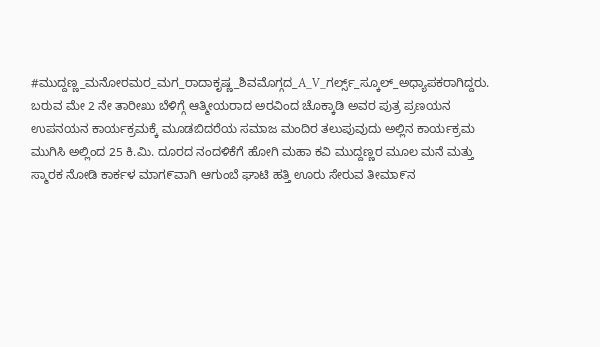#ಮುದ್ದಣ್ಣ_ಮನೋರಮರ_ಮಗ_ರಾದಾಕೃಷ್ಣ_ಶಿವಮೊಗ್ಗದ_A_V_ಗರ್ಲ್ಸ್_ಸ್ಕೂಲ್_ಅಧ್ಯಾಪಕರಾಗಿದ್ದರು.   ಬರುವ ಮೇ 2 ನೇ ತಾರೀಖು ಬೆಳಿಗ್ಗೆ ಆತ್ಮೀಯರಾದ ಅರವಿಂದ ಚೊಕ್ಕಾಡಿ ಅವರ ಪುತ್ರ ಪ್ರಣಯನ ಉಪನಯನ ಕಾರ್ಯಕ್ರಮಕ್ಕೆ ಮೂಡಬಿದರೆಯ ಸಮಾಜ ಮಂದಿರ ತಲುಪುವುದು ಅಲ್ಲಿನ ಕಾರ್ಯಕ್ರಮ ಮುಗಿಸಿ ಅಲ್ಲಿಂದ 25 ಕಿ.ಮಿ. ದೂರದ ನಂದಳಿಕೆಗೆ ಹೋಗಿ ಮಹಾ ಕವಿ ಮುದ್ದಣ್ಣರ ಮೂಲ ಮನೆ ಮತ್ತು ಸ್ಮಾರಕ ನೋಡಿ ಕಾರ್ಕಳ ಮಾಗ೯ವಾಗಿ ಆಗುಂಬೆ ಘಾಟಿ ಹತ್ತಿ ಊರು ಸೇರುವ ತೀಮಾ೯ನ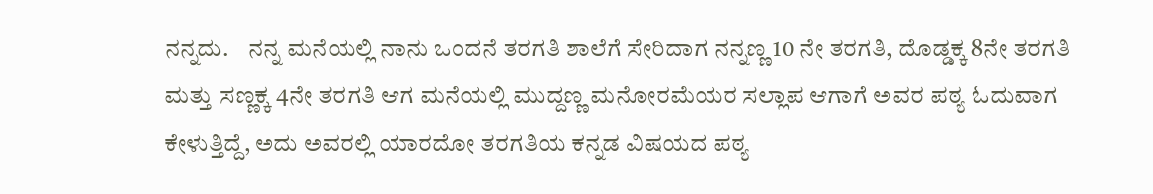ನನ್ನದು.    ನನ್ನ ಮನೆಯಲ್ಲಿ ನಾನು ಒಂದನೆ ತರಗತಿ ಶಾಲೆಗೆ ಸೇರಿದಾಗ ನನ್ನಣ್ಣ 10 ನೇ ತರಗತಿ, ದೊಡ್ಡಕ್ಕ 8ನೇ ತರಗತಿ ಮತ್ತು ಸಣ್ಣಕ್ಕ 4ನೇ ತರಗತಿ ಆಗ ಮನೆಯಲ್ಲಿ ಮುದ್ದಣ್ಣ ಮನೋರಮೆಯರ ಸಲ್ಲಾಪ ಆಗಾಗೆ ಅವರ ಪಠ್ಯ ಓದುವಾಗ ಕೇಳುತ್ತಿದ್ದೆ, ಅದು ಅವರಲ್ಲಿ ಯಾರದೋ ತರಗತಿಯ ಕನ್ನಡ ವಿಷಯದ ಪಠ್ಯ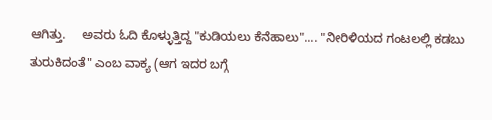ಆಗಿತ್ತು.     ಅವರು ಓದಿ ಕೊಳ್ಳುತ್ತಿದ್ದ "ಕುಡಿಯಲು ಕೆನೆಹಾಲು".... "ನೀರಿಳಿಯದ ಗಂಟಲಲ್ಲಿ ಕಡಬು ತುರುಕಿದಂತೆ" ಎಂಬ ವಾಕ್ಯ (ಆಗ ಇದರ ಬಗ್ಗೆ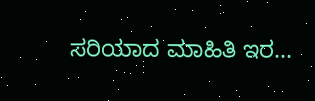ಸರಿಯಾದ ಮಾಹಿತಿ ಇರ...